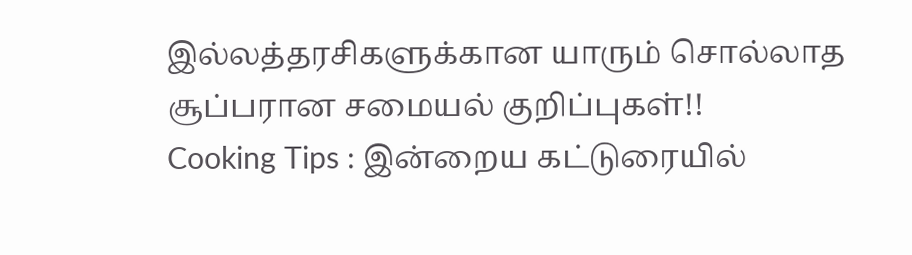இல்லத்தரசிகளுக்கான யாரும் சொல்லாத சூப்பரான சமையல் குறிப்புகள்!!
Cooking Tips : இன்றைய கட்டுரையில்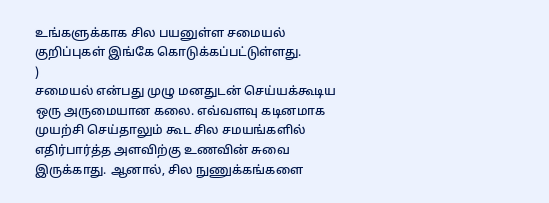உங்களுக்காக சில பயனுள்ள சமையல் குறிப்புகள் இங்கே கொடுக்கப்பட்டுள்ளது.
)
சமையல் என்பது முழு மனதுடன் செய்யக்கூடிய ஒரு அருமையான கலை. எவ்வளவு கடினமாக முயற்சி செய்தாலும் கூட சில சமயங்களில் எதிர்பார்த்த அளவிற்கு உணவின் சுவை இருக்காது. ஆனால், சில நுணுக்கங்களை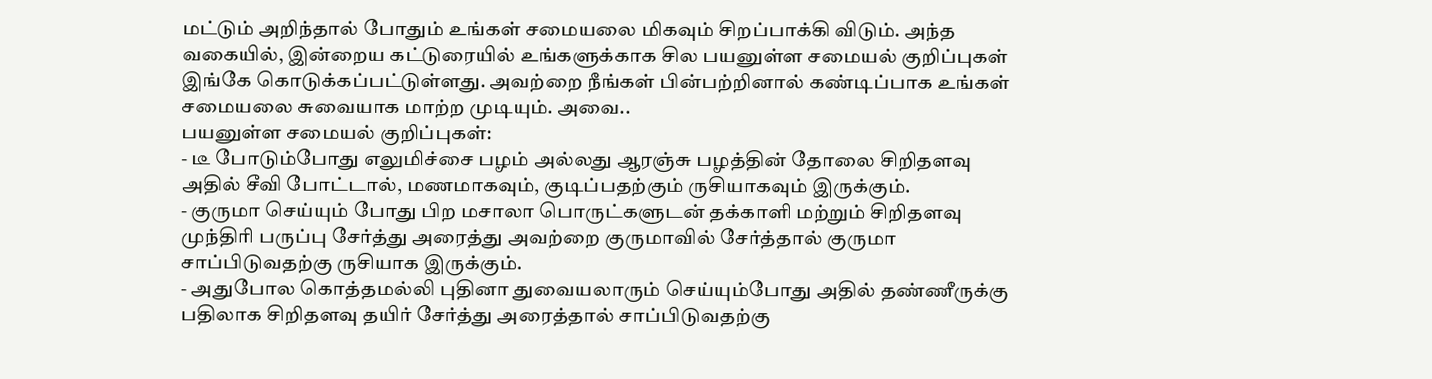மட்டும் அறிந்தால் போதும் உங்கள் சமையலை மிகவும் சிறப்பாக்கி விடும். அந்த வகையில், இன்றைய கட்டுரையில் உங்களுக்காக சில பயனுள்ள சமையல் குறிப்புகள் இங்கே கொடுக்கப்பட்டுள்ளது. அவற்றை நீங்கள் பின்பற்றினால் கண்டிப்பாக உங்கள் சமையலை சுவையாக மாற்ற முடியும். அவை..
பயனுள்ள சமையல் குறிப்புகள்:
- டீ போடும்போது எலுமிச்சை பழம் அல்லது ஆரஞ்சு பழத்தின் தோலை சிறிதளவு அதில் சீவி போட்டால், மணமாகவும், குடிப்பதற்கும் ருசியாகவும் இருக்கும்.
- குருமா செய்யும் போது பிற மசாலா பொருட்களுடன் தக்காளி மற்றும் சிறிதளவு முந்திரி பருப்பு சேர்த்து அரைத்து அவற்றை குருமாவில் சேர்த்தால் குருமா சாப்பிடுவதற்கு ருசியாக இருக்கும்.
- அதுபோல கொத்தமல்லி புதினா துவையலாரும் செய்யும்போது அதில் தண்ணீருக்கு பதிலாக சிறிதளவு தயிர் சேர்த்து அரைத்தால் சாப்பிடுவதற்கு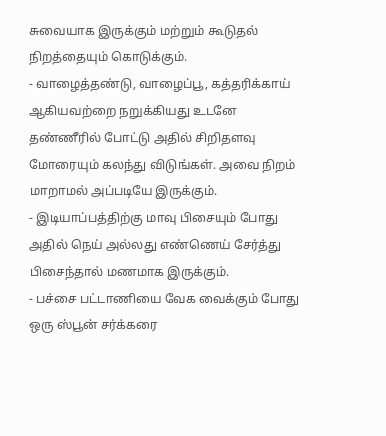சுவையாக இருக்கும் மற்றும் கூடுதல் நிறத்தையும் கொடுக்கும்.
- வாழைத்தண்டு, வாழைப்பூ, கத்தரிக்காய் ஆகியவற்றை நறுக்கியது உடனே தண்ணீரில் போட்டு அதில் சிறிதளவு மோரையும் கலந்து விடுங்கள். அவை நிறம் மாறாமல் அப்படியே இருக்கும்.
- இடியாப்பத்திற்கு மாவு பிசையும் போது அதில் நெய் அல்லது எண்ணெய் சேர்த்து பிசைந்தால் மணமாக இருக்கும்.
- பச்சை பட்டாணியை வேக வைக்கும் போது ஒரு ஸ்பூன் சர்க்கரை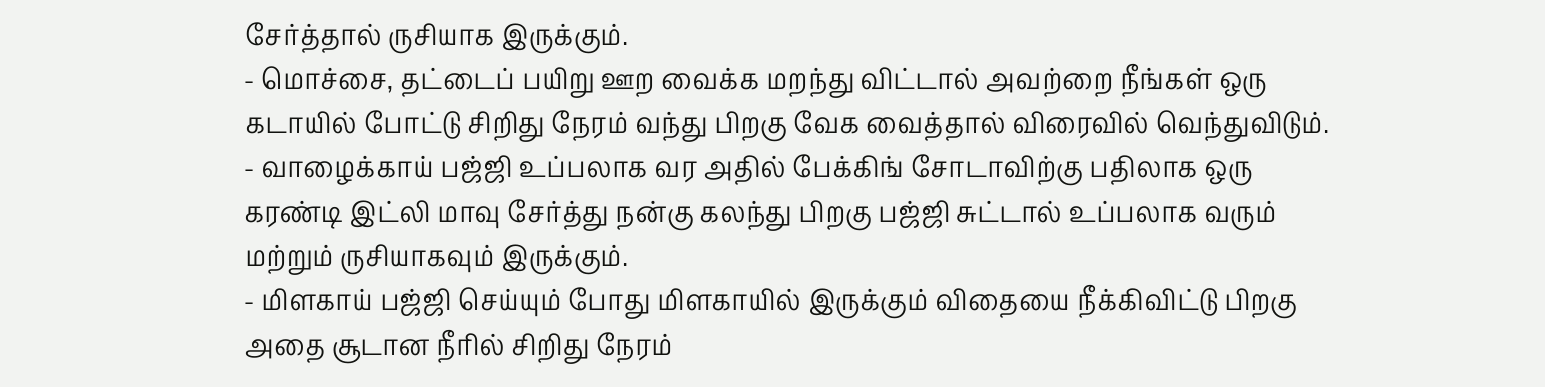சேர்த்தால் ருசியாக இருக்கும்.
- மொச்சை, தட்டைப் பயிறு ஊற வைக்க மறந்து விட்டால் அவற்றை நீங்கள் ஒரு கடாயில் போட்டு சிறிது நேரம் வந்து பிறகு வேக வைத்தால் விரைவில் வெந்துவிடும்.
- வாழைக்காய் பஜ்ஜி உப்பலாக வர அதில் பேக்கிங் சோடாவிற்கு பதிலாக ஒரு கரண்டி இட்லி மாவு சேர்த்து நன்கு கலந்து பிறகு பஜ்ஜி சுட்டால் உப்பலாக வரும் மற்றும் ருசியாகவும் இருக்கும்.
- மிளகாய் பஜ்ஜி செய்யும் போது மிளகாயில் இருக்கும் விதையை நீக்கிவிட்டு பிறகு அதை சூடான நீரில் சிறிது நேரம்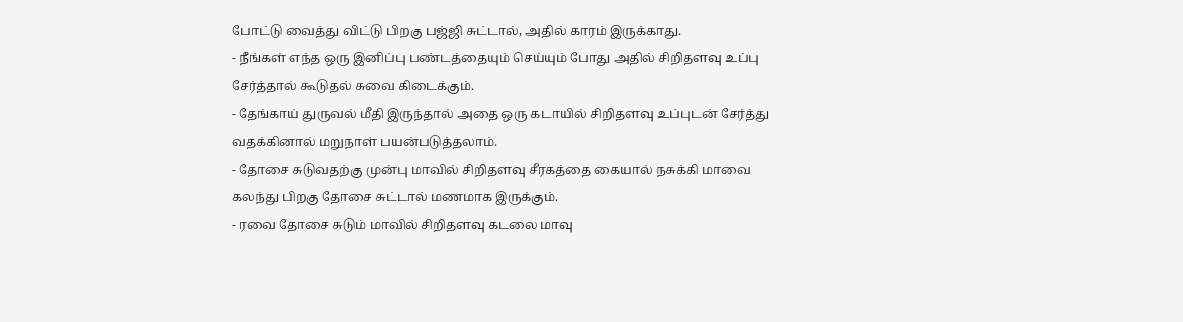போட்டு வைத்து விட்டு பிறகு பஜ்ஜி சுட்டால், அதில் காரம் இருக்காது.
- நீங்கள் எந்த ஒரு இனிப்பு பண்டத்தையும் செய்யும் போது அதில் சிறிதளவு உப்பு சேர்த்தால் கூடுதல் சுவை கிடைக்கும்.
- தேங்காய் துருவல் மீதி இருந்தால் அதை ஒரு கடாயில் சிறிதளவு உப்புடன் சேர்த்து வதக்கினால் மறுநாள் பயன்படுத்தலாம்.
- தோசை சுடுவதற்கு முன்பு மாவில் சிறிதளவு சீரகத்தை கையால் நசுக்கி மாவை கலந்து பிறகு தோசை சுட்டால் மணமாக இருக்கும்.
- ரவை தோசை சுடும் மாவில் சிறிதளவு கடலை மாவு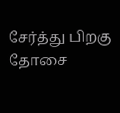சேர்த்து பிறகு தோசை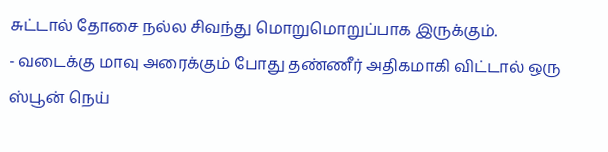சுட்டால் தோசை நல்ல சிவந்து மொறுமொறுப்பாக இருக்கும்.
- வடைக்கு மாவு அரைக்கும் போது தண்ணீர் அதிகமாகி விட்டால் ஒரு ஸ்பூன் நெய்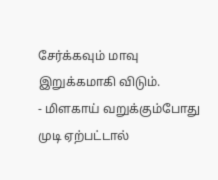சேர்க்கவும் மாவு இறுக்கமாகி விடும்.
- மிளகாய் வறுக்கும்போது முடி ஏற்பட்டால்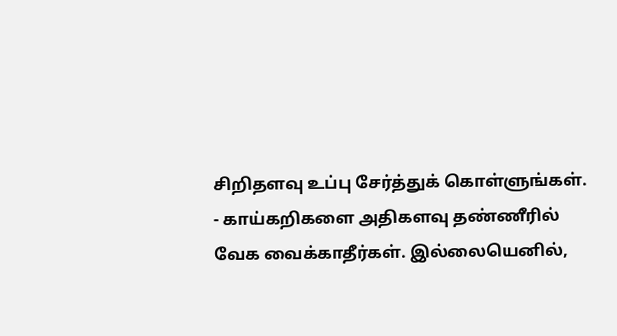சிறிதளவு உப்பு சேர்த்துக் கொள்ளுங்கள்.
- காய்கறிகளை அதிகளவு தண்ணீரில் வேக வைக்காதீர்கள். இல்லையெனில்,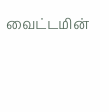வைட்டமின்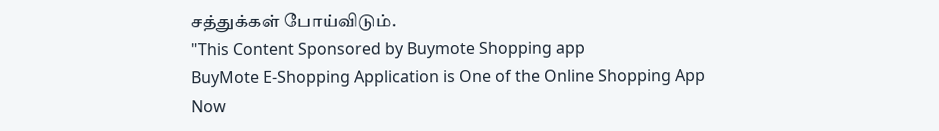சத்துக்கள் போய்விடும்.
"This Content Sponsored by Buymote Shopping app
BuyMote E-Shopping Application is One of the Online Shopping App
Now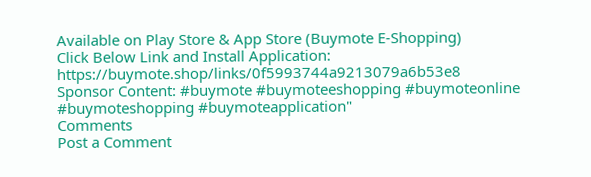Available on Play Store & App Store (Buymote E-Shopping)
Click Below Link and Install Application: https://buymote.shop/links/0f5993744a9213079a6b53e8
Sponsor Content: #buymote #buymoteeshopping #buymoteonline #buymoteshopping #buymoteapplication"
Comments
Post a Comment